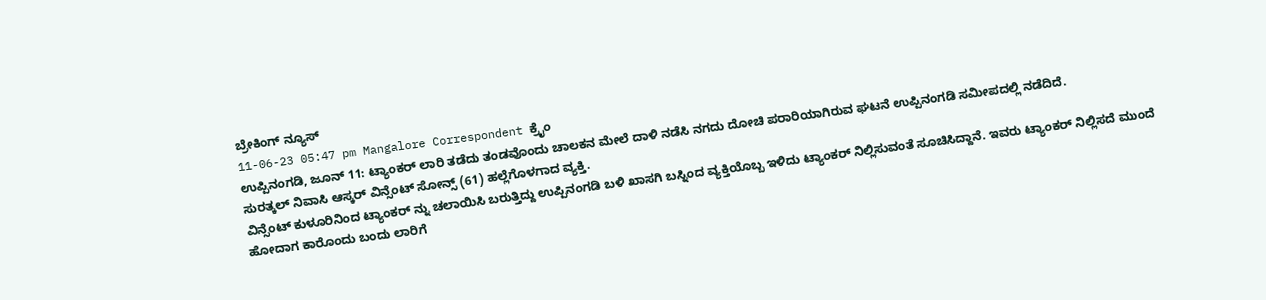ಬ್ರೇಕಿಂಗ್ ನ್ಯೂಸ್
11-06-23 05:47 pm Mangalore Correspondent ಕ್ರೈಂ
ಉಪ್ಪಿನಂಗಡಿ, ಜೂನ್ 11: ಟ್ಯಾಂಕರ್ ಲಾರಿ ತಡೆದು ತಂಡವೊಂದು ಚಾಲಕನ ಮೇಲೆ ದಾಳಿ ನಡೆಸಿ ನಗದು ದೋಚಿ ಪರಾರಿಯಾಗಿರುವ ಘಟನೆ ಉಪ್ಪಿನಂಗಡಿ ಸಮೀಪದಲ್ಲಿ ನಡೆದಿದೆ.
ಸುರತ್ಕಲ್ ನಿವಾಸಿ ಆಸ್ಕರ್ ವಿನ್ಸೆಂಟ್ ಸೋನ್ಸ್ (61) ಹಲ್ಲೆಗೊಳಗಾದ ವ್ಯಕ್ತಿ.
ವಿನ್ಸೆಂಟ್ ಕುಳೂರಿನಿಂದ ಟ್ಯಾಂಕರ್ ನ್ನು ಚಲಾಯಿಸಿ ಬರುತ್ತಿದ್ದು ಉಪ್ಪಿನಂಗಡಿ ಬಳಿ ಖಾಸಗಿ ಬಸ್ನಿಂದ ವ್ಯಕ್ತಿಯೊಬ್ಬ ಇಳಿದು ಟ್ಯಾಂಕರ್ ನಿಲ್ಲಿಸುವಂತೆ ಸೂಚಿಸಿದ್ದಾನೆ. ಇವರು ಟ್ಯಾಂಕರ್ ನಿಲ್ಲಿಸದೆ ಮುಂದೆ ಹೋದಾಗ ಕಾರೊಂದು ಬಂದು ಲಾರಿಗೆ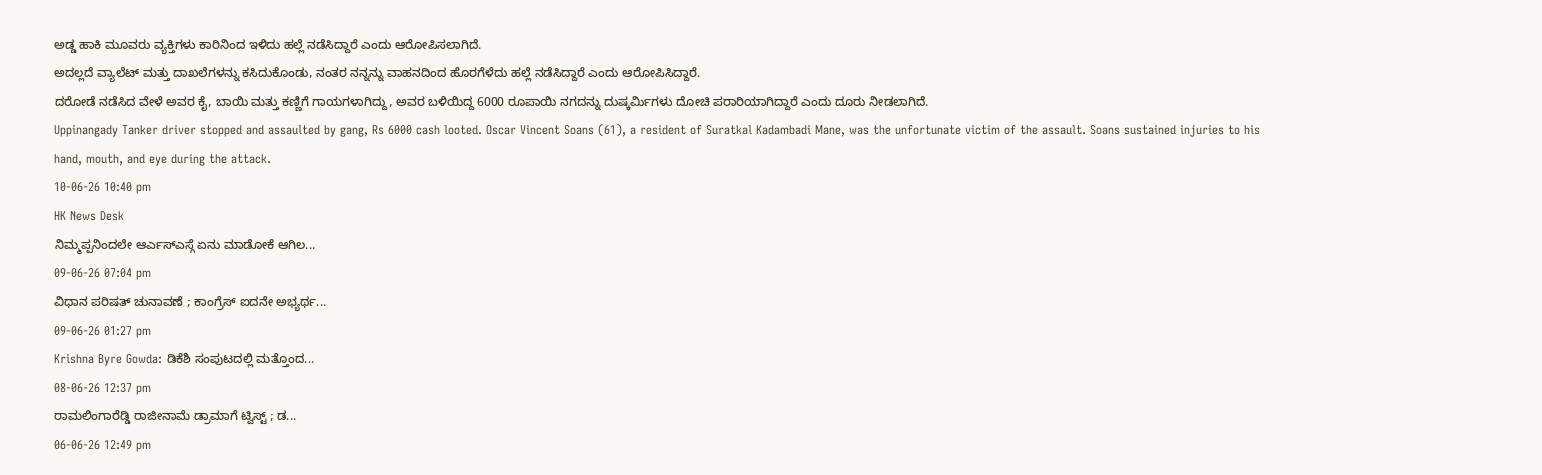ಅಡ್ಡ ಹಾಕಿ ಮೂವರು ವ್ಯಕ್ತಿಗಳು ಕಾರಿನಿಂದ ಇಳಿದು ಹಲ್ಲೆ ನಡೆಸಿದ್ದಾರೆ ಎಂದು ಆರೋಪಿಸಲಾಗಿದೆ.
ಅದಲ್ಲದೆ ವ್ಯಾಲೆಟ್ ಮತ್ತು ದಾಖಲೆಗಳನ್ನು ಕಸಿದುಕೊಂಡು, ನಂತರ ನನ್ನನ್ನು ವಾಹನದಿಂದ ಹೊರಗೆಳೆದು ಹಲ್ಲೆ ನಡೆಸಿದ್ದಾರೆ ಎಂದು ಆರೋಪಿಸಿದ್ದಾರೆ.
ದರೋಡೆ ನಡೆಸಿದ ವೇಳೆ ಅವರ ಕೈ, ಬಾಯಿ ಮತ್ತು ಕಣ್ಣಿಗೆ ಗಾಯಗಳಾಗಿದ್ದು, ಅವರ ಬಳಿಯಿದ್ದ 6000 ರೂಪಾಯಿ ನಗದನ್ನು ದುಷ್ಕರ್ಮಿಗಳು ದೋಚಿ ಪರಾರಿಯಾಗಿದ್ದಾರೆ ಎಂದು ದೂರು ನೀಡಲಾಗಿದೆ.
Uppinangady Tanker driver stopped and assaulted by gang, Rs 6000 cash looted. Oscar Vincent Soans (61), a resident of Suratkal Kadambadi Mane, was the unfortunate victim of the assault. Soans sustained injuries to his hand, mouth, and eye during the attack.
10-06-26 10:40 pm
HK News Desk
ನಿಮ್ಮಪ್ಪನಿಂದಲೇ ಆರ್ಎಸ್ಎಸ್ಗೆ ಏನು ಮಾಡೋಕೆ ಆಗಿಲ...
09-06-26 07:04 pm
ವಿಧಾನ ಪರಿಷತ್ ಚುನಾವಣೆ ; ಕಾಂಗ್ರೆಸ್ ಐದನೇ ಅಭ್ಯರ್ಥ...
09-06-26 01:27 pm
Krishna Byre Gowda: ಡಿಕೆಶಿ ಸಂಪುಟದಲ್ಲಿ ಮತ್ತೊಂದ...
08-06-26 12:37 pm
ರಾಮಲಿಂಗಾರೆಡ್ಡಿ ರಾಜೀನಾಮೆ ಡ್ರಾಮಾಗೆ ಟ್ವಿಸ್ಟ್ ; ಡ...
06-06-26 12:49 pm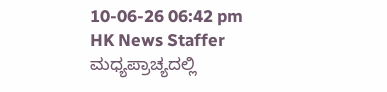10-06-26 06:42 pm
HK News Staffer
ಮಧ್ಯಪ್ರಾಚ್ಯದಲ್ಲಿ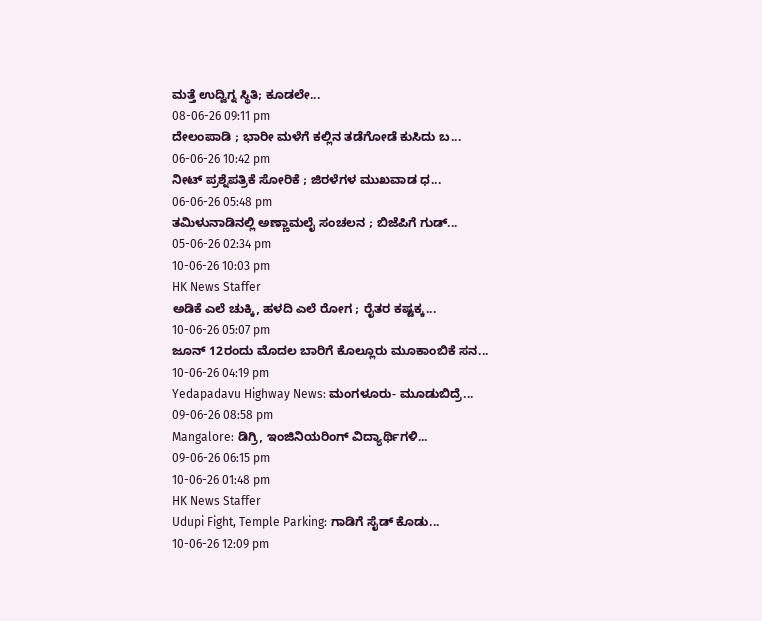ಮತ್ತೆ ಉದ್ವಿಗ್ನ ಸ್ಥಿತಿ; ಕೂಡಲೇ...
08-06-26 09:11 pm
ದೇಲಂಪಾಡಿ ; ಭಾರೀ ಮಳೆಗೆ ಕಲ್ಲಿನ ತಡೆಗೋಡೆ ಕುಸಿದು ಬ...
06-06-26 10:42 pm
ನೀಟ್ ಪ್ರಶ್ನೆಪತ್ರಿಕೆ ಸೋರಿಕೆ ; ಜಿರಳೆಗಳ ಮುಖವಾಡ ಧ...
06-06-26 05:48 pm
ತಮಿಳುನಾಡಿನಲ್ಲಿ ಅಣ್ಣಾಮಲೈ ಸಂಚಲನ ; ಬಿಜೆಪಿಗೆ ಗುಡ್...
05-06-26 02:34 pm
10-06-26 10:03 pm
HK News Staffer
ಅಡಿಕೆ ಎಲೆ ಚುಕ್ಕಿ, ಹಳದಿ ಎಲೆ ರೋಗ ; ರೈತರ ಕಷ್ಟಕ್ಕ...
10-06-26 05:07 pm
ಜೂನ್ 12ರಂದು ಮೊದಲ ಬಾರಿಗೆ ಕೊಲ್ಲೂರು ಮೂಕಾಂಬಿಕೆ ಸನ...
10-06-26 04:19 pm
Yedapadavu Highway News: ಮಂಗಳೂರು- ಮೂಡುಬಿದ್ರೆ...
09-06-26 08:58 pm
Mangalore: ಡಿಗ್ರಿ, ಇಂಜಿನಿಯರಿಂಗ್ ವಿದ್ಯಾರ್ಥಿಗಳಿ...
09-06-26 06:15 pm
10-06-26 01:48 pm
HK News Staffer
Udupi Fight, Temple Parking: ಗಾಡಿಗೆ ಸೈಡ್ ಕೊಡು...
10-06-26 12:09 pm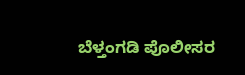ಬೆಳ್ತಂಗಡಿ ಪೊಲೀಸರ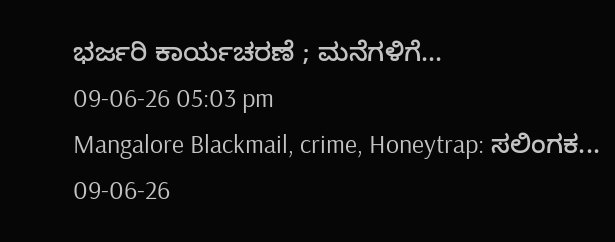ಭರ್ಜರಿ ಕಾರ್ಯಚರಣೆ ; ಮನೆಗಳಿಗೆ...
09-06-26 05:03 pm
Mangalore Blackmail, crime, Honeytrap: ಸಲಿಂಗಕ...
09-06-26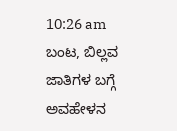10:26 am
ಬಂಟ, ಬಿಲ್ಲವ ಜಾತಿಗಳ ಬಗ್ಗೆ ಅವಹೇಳನ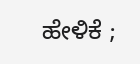ಹೇಳಿಕೆ ;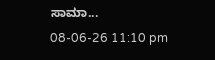ಸಾಮಾ...
08-06-26 11:10 pm